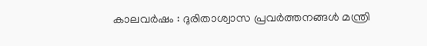കാലവര്‍ഷം : ദുരിതാശ്വാസ പ്രവര്‍ത്തനങ്ങള്‍ മന്ത്രി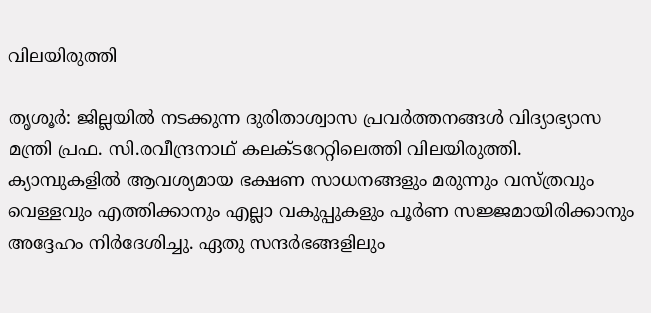വിലയിരുത്തി

തൃശൂർ: ജില്ലയില്‍ നടക്കുന്ന ദുരിതാശ്വാസ പ്രവര്‍ത്തനങ്ങള്‍ വിദ്യാഭ്യാസ മന്ത്രി പ്രഫ. സി.രവീന്ദ്രനാഥ് കലക്ടറേറ്റിലെത്തി വിലയിരുത്തി. ക്യാമ്പുകളില്‍ ആവശ്യമായ ഭക്ഷണ സാധനങ്ങളും മരുന്നും വസ്ത്രവും വെള്ളവും എത്തിക്കാനും എല്ലാ വകുപ്പുകളും പൂര്‍ണ സജ്ജമായിരിക്കാനും അദ്ദേഹം നിർദേശിച്ചു. ഏതു സന്ദര്‍ഭങ്ങളിലും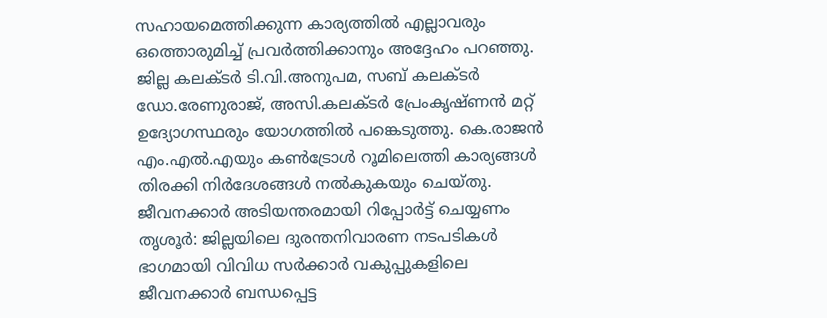സഹായമെത്തിക്കുന്ന കാര്യത്തില്‍ എല്ലാവരും ഒത്തൊരുമിച്ച് പ്രവര്‍ത്തിക്കാനും അദ്ദേഹം പറഞ്ഞു. ജില്ല കലക്ടര്‍ ടി.വി.അനുപമ, സബ് കലക്ടര്‍ ഡോ.രേണുരാജ്, അസി.കലക്ടര്‍ പ്രേംകൃഷ്ണന്‍ മറ്റ് ഉദ്യോഗസ്ഥരും യോഗത്തില്‍ പങ്കെടുത്തു. കെ.രാജന്‍ എം.എല്‍.എയും കണ്‍ട്രോള്‍ റൂമിലെത്തി കാര്യങ്ങള്‍ തിരക്കി നിര്‍ദേശങ്ങള്‍ നല്‍കുകയും ചെയ്തു. ജീവനക്കാര്‍ അടിയന്തരമായി റിപ്പോര്‍ട്ട് ചെയ്യണം തൃശൂർ: ജില്ലയിലെ ദുരന്തനിവാരണ നടപടികള്‍ ഭാഗമായി വിവിധ സര്‍ക്കാര്‍ വകുപ്പുകളിലെ ജീവനക്കാര്‍ ബന്ധപ്പെട്ട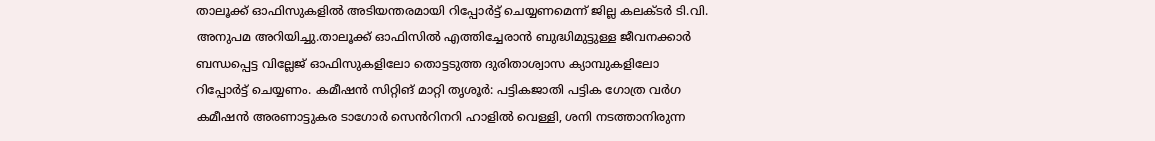താലൂക്ക് ഓഫിസുകളില്‍ അടിയന്തരമായി റിപ്പോര്‍ട്ട് ചെയ്യണമെന്ന് ജില്ല കലക്ടര്‍ ടി.വി. അനുപമ അറിയിച്ചു.താലൂക്ക് ഓഫിസില്‍ എത്തിച്ചേരാന്‍ ബുദ്ധിമുട്ടുള്ള ജീവനക്കാര്‍ ബന്ധപ്പെട്ട വില്ലേജ് ഓഫിസുകളിലോ തൊട്ടടുത്ത ദുരിതാശ്വാസ ക്യാമ്പുകളിലോ റിപ്പോര്‍ട്ട് ചെയ്യണം. കമീഷന്‍ സിറ്റിങ് മാറ്റി തൃശൂർ: പട്ടികജാതി പട്ടിക ഗോത്ര വര്‍ഗ കമീഷന്‍ അരണാട്ടുകര ടാഗോര്‍ സെൻറിനറി ഹാളില്‍ വെള്ളി, ശനി നടത്താനിരുന്ന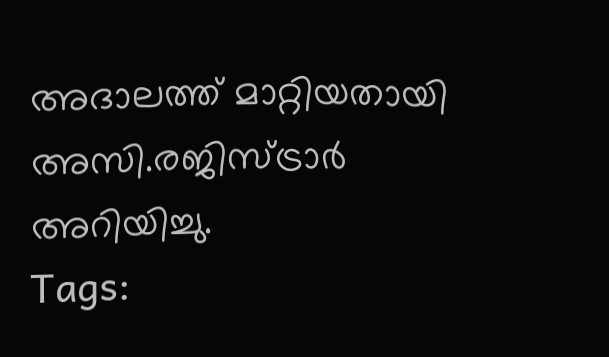അദാലത്ത് മാറ്റിയതായി അസി.രജിസ്ട്രാര്‍ അറിയിച്ചു.
Tags: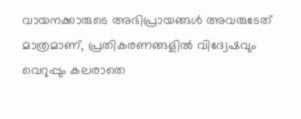വായനക്കാരുടെ അഭിപ്രായങ്ങള്‍ അവരുടേത് മാത്രമാണ്, പ്രതികരണങ്ങളിൽ വിദ്വേഷവും വെറുപ്പും കലരാതെ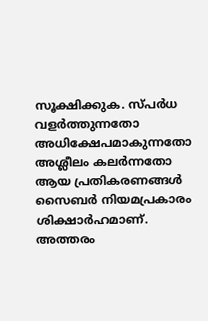സൂക്ഷിക്കുക. സ്പർധ വളർത്തുന്നതോ അധിക്ഷേപമാകുന്നതോ അശ്ലീലം കലർന്നതോ ആയ പ്രതികരണങ്ങൾ സൈബർ നിയമപ്രകാരം ശിക്ഷാർഹമാണ്. അത്തരം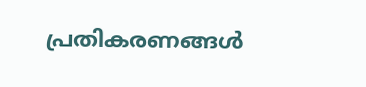പ്രതികരണങ്ങൾ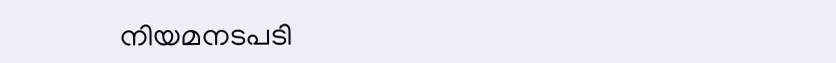നിയമനടപടി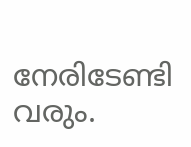നേരിടേണ്ടി വരും.